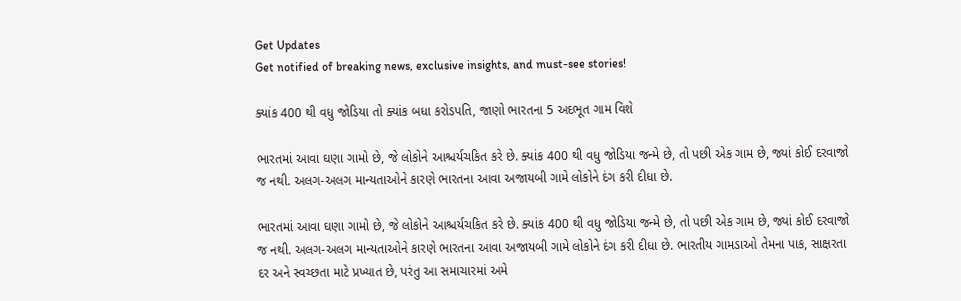Get Updates
Get notified of breaking news, exclusive insights, and must-see stories!

ક્યાંક 400 થી વધુ જોડિયા તો ક્યાંક બધા કરોડપતિ, જાણો ભારતના 5 અદભૂત ગામ વિશે

ભારતમાં આવા ઘણા ગામો છે, જે લોકોને આશ્ચર્યચકિત કરે છે. ક્યાંક 400 થી વધુ જોડિયા જન્મે છે, તો પછી એક ગામ છે, જ્યાં કોઈ દરવાજો જ નથી. અલગ-અલગ માન્યતાઓને કારણે ભારતના આવા અજાયબી ગામે લોકોને દંગ કરી દીધા છે.

ભારતમાં આવા ઘણા ગામો છે, જે લોકોને આશ્ચર્યચકિત કરે છે. ક્યાંક 400 થી વધુ જોડિયા જન્મે છે, તો પછી એક ગામ છે, જ્યાં કોઈ દરવાજો જ નથી. અલગ-અલગ માન્યતાઓને કારણે ભારતના આવા અજાયબી ગામે લોકોને દંગ કરી દીધા છે. ભારતીય ગામડાઓ તેમના પાક, સાક્ષરતા દર અને સ્વચ્છતા માટે પ્રખ્યાત છે, પરંતુ આ સમાચારમાં અમે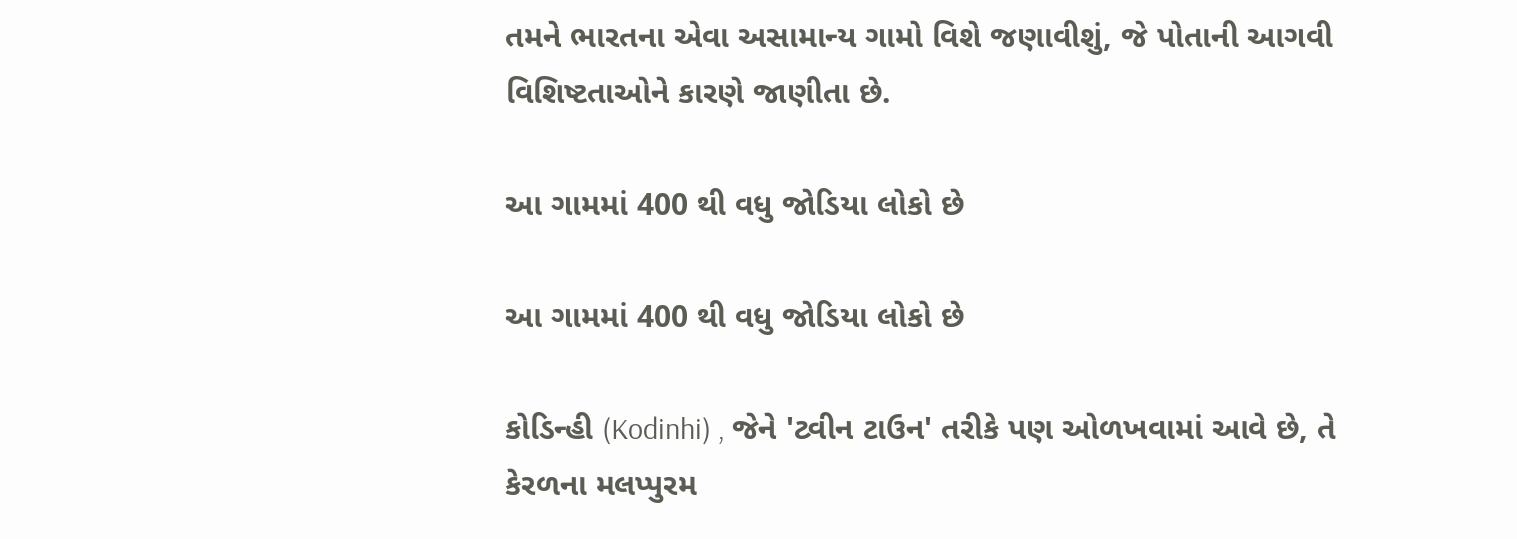તમને ભારતના એવા અસામાન્ય ગામો વિશે જણાવીશું, જે પોતાની આગવી વિશિષ્ટતાઓને કારણે જાણીતા છે.

આ ગામમાં 400 થી વધુ જોડિયા લોકો છે

આ ગામમાં 400 થી વધુ જોડિયા લોકો છે

કોડિન્હી (Kodinhi) , જેને 'ટ્વીન ટાઉન' તરીકે પણ ઓળખવામાં આવે છે, તે કેરળના મલપ્પુરમ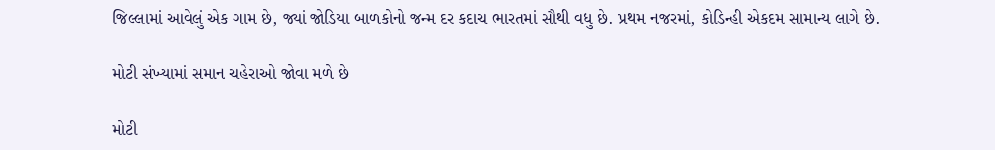જિલ્લામાં આવેલું એક ગામ છે, જ્યાં જોડિયા બાળકોનો જન્મ દર કદાચ ભારતમાં સૌથી વધુ છે. પ્રથમ નજરમાં, કોડિન્હી એકદમ સામાન્ય લાગે છે.

મોટી સંખ્યામાં સમાન ચહેરાઓ જોવા મળે છે

મોટી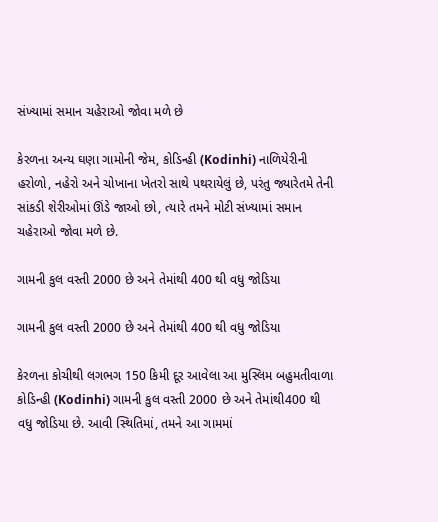સંખ્યામાં સમાન ચહેરાઓ જોવા મળે છે

કેરળના અન્ય ઘણા ગામોની જેમ, કોડિન્હી (Kodinhi) નાળિયેરીની હરોળો, નહેરો અને ચોખાના ખેતરો સાથે પથરાયેલું છે, પરંતુ જ્યારેતમે તેની સાંકડી શેરીઓમાં ઊંડે જાઓ છો, ત્યારે તમને મોટી સંખ્યામાં સમાન ચહેરાઓ જોવા મળે છે.

ગામની કુલ વસ્તી 2000 છે અને તેમાંથી 400 થી વધુ જોડિયા

ગામની કુલ વસ્તી 2000 છે અને તેમાંથી 400 થી વધુ જોડિયા

કેરળના કોચીથી લગભગ 150 કિમી દૂર આવેલા આ મુસ્લિમ બહુમતીવાળા કોડિન્હી (Kodinhi) ગામની કુલ વસ્તી 2000 છે અને તેમાંથી400 થી વધુ જોડિયા છે. આવી સ્થિતિમાં, તમને આ ગામમાં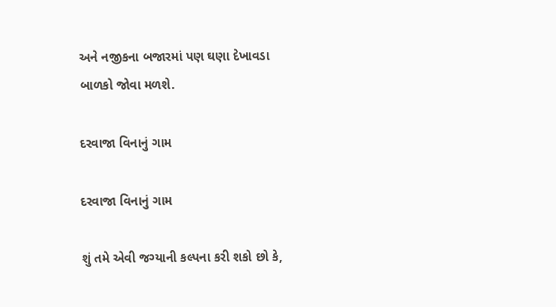અને નજીકના બજારમાં પણ ઘણા દેખાવડા બાળકો જોવા મળશે.

દરવાજા વિનાનું ગામ

દરવાજા વિનાનું ગામ

શું તમે એવી જગ્યાની કલ્પના કરી શકો છો કે,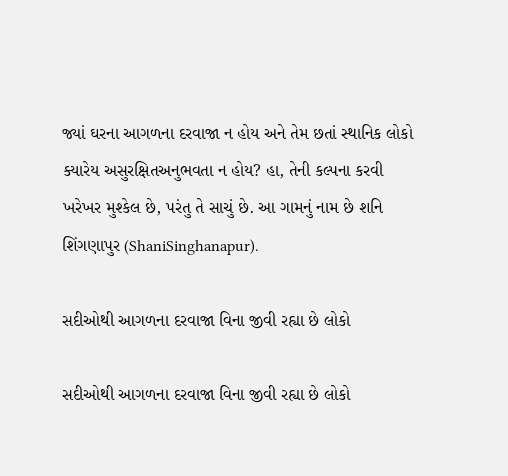જ્યાં ઘરના આગળના દરવાજા ન હોય અને તેમ છતાં સ્થાનિક લોકો ક્યારેય અસુરક્ષિતઅનુભવતા ન હોય? હા, તેની કલ્પના કરવી ખરેખર મુશ્કેલ છે, પરંતુ તે સાચું છે. આ ગામનું નામ છે શનિ શિંગણાપુર (ShaniSinghanapur).

સદીઓથી આગળના દરવાજા વિના જીવી રહ્યા છે લોકો

સદીઓથી આગળના દરવાજા વિના જીવી રહ્યા છે લોકો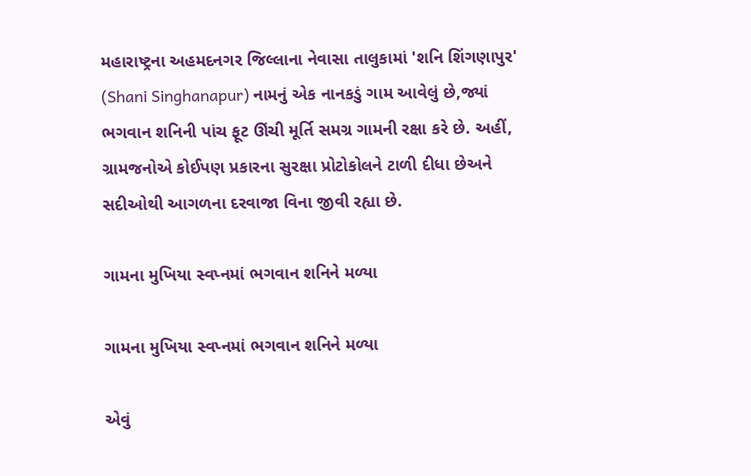મહારાષ્ટ્રના અહમદનગર જિલ્લાના નેવાસા તાલુકામાં 'શનિ શિંગણાપુર' (Shani Singhanapur) નામનું એક નાનકડું ગામ આવેલું છે,જ્યાં ભગવાન શનિની પાંચ ફૂટ ઊંચી મૂર્તિ સમગ્ર ગામની રક્ષા કરે છે. અહીં, ગ્રામજનોએ કોઈપણ પ્રકારના સુરક્ષા પ્રોટોકોલને ટાળી દીધા છેઅને સદીઓથી આગળના દરવાજા વિના જીવી રહ્યા છે.

ગામના મુખિયા સ્વપ્નમાં ભગવાન શનિને મળ્યા

ગામના મુખિયા સ્વપ્નમાં ભગવાન શનિને મળ્યા

એવું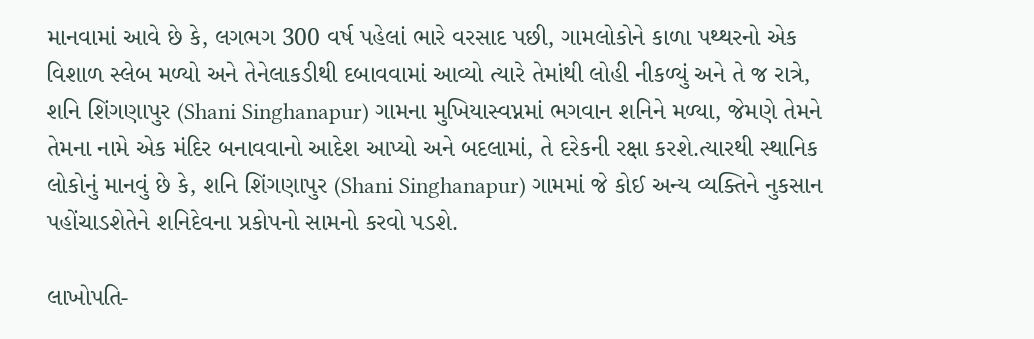માનવામાં આવે છે કે, લગભગ 300 વર્ષ પહેલાં ભારે વરસાદ પછી, ગામલોકોને કાળા પથ્થરનો એક વિશાળ સ્લેબ મળ્યો અને તેનેલાકડીથી દબાવવામાં આવ્યો ત્યારે તેમાંથી લોહી નીકળ્યું અને તે જ રાત્રે, શનિ શિંગણાપુર (Shani Singhanapur) ગામના મુખિયાસ્વપ્નમાં ભગવાન શનિને મળ્યા, જેમણે તેમને તેમના નામે એક મંદિર બનાવવાનો આદેશ આપ્યો અને બદલામાં, તે દરેકની રક્ષા કરશે.ત્યારથી સ્થાનિક લોકોનું માનવું છે કે, શનિ શિંગણાપુર (Shani Singhanapur) ગામમાં જે કોઈ અન્ય વ્યક્તિને નુકસાન પહોંચાડશેતેને શનિદેવના પ્રકોપનો સામનો કરવો પડશે.

લાખોપતિ-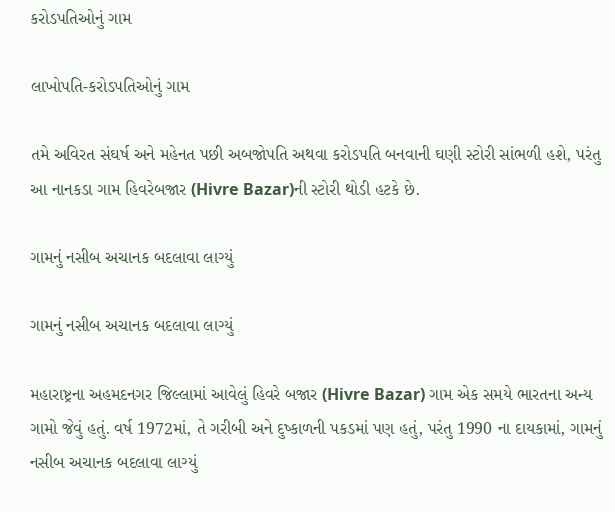કરોડપતિઓનું ગામ

લાખોપતિ-કરોડપતિઓનું ગામ

તમે અવિરત સંઘર્ષ અને મહેનત પછી અબજોપતિ અથવા કરોડપતિ બનવાની ઘણી સ્ટોરી સાંભળી હશે, પરંતુ આ નાનકડા ગામ હિવરેબજાર (Hivre Bazar)ની સ્ટોરી થોડી હટકે છે.

ગામનું નસીબ અચાનક બદલાવા લાગ્યું

ગામનું નસીબ અચાનક બદલાવા લાગ્યું

મહારાષ્ટ્રના અહમદનગર જિલ્લામાં આવેલું હિવરે બજાર (Hivre Bazar) ગામ એક સમયે ભારતના અન્ય ગામો જેવું હતું. વર્ષ 1972માં, તે ગરીબી અને દુષ્કાળની પકડમાં પણ હતું, પરંતુ 1990 ના દાયકામાં, ગામનું નસીબ અચાનક બદલાવા લાગ્યું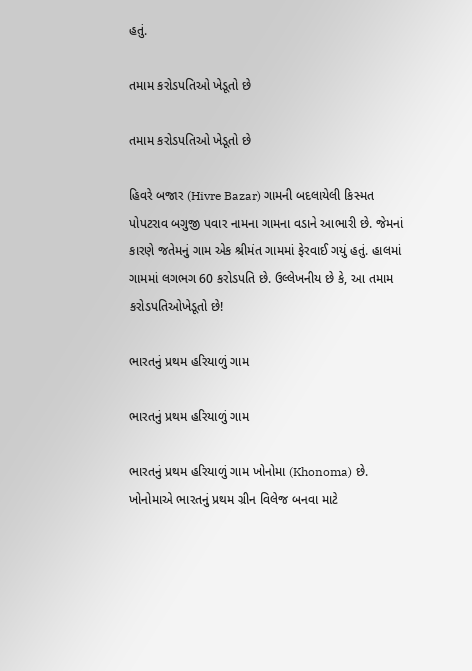હતું.

તમામ કરોડપતિઓ ખેડૂતો છે

તમામ કરોડપતિઓ ખેડૂતો છે

હિવરે બજાર (Hivre Bazar) ગામની બદલાયેલી કિસ્મત પોપટરાવ બગુજી પવાર નામના ગામના વડાને આભારી છે. જેમનાં કારણે જતેમનું ગામ એક શ્રીમંત ગામમાં ફેરવાઈ ગયું હતું. હાલમાં ગામમાં લગભગ 60 કરોડપતિ છે. ઉલ્લેખનીય છે કે, આ તમામ કરોડપતિઓખેડૂતો છે!

ભારતનું પ્રથમ હરિયાળું ગામ

ભારતનું પ્રથમ હરિયાળું ગામ

ભારતનું પ્રથમ હરિયાળું ગામ ખોનોમા (Khonoma) છે. ખોનોમાએ ભારતનું પ્રથમ ગ્રીન વિલેજ બનવા માટે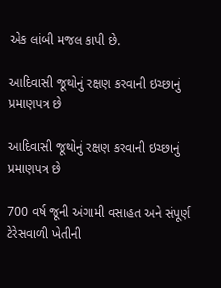એક લાંબી મજલ કાપી છે.

આદિવાસી જૂથોનું રક્ષણ કરવાની ઇચ્છાનું પ્રમાણપત્ર છે

આદિવાસી જૂથોનું રક્ષણ કરવાની ઇચ્છાનું પ્રમાણપત્ર છે

700 વર્ષ જૂની અંગામી વસાહત અને સંપૂર્ણ ટેરેસવાળી ખેતીની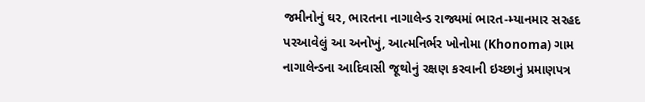જમીનોનું ઘર, ભારતના નાગાલેન્ડ રાજ્યમાં ભારત-મ્યાનમાર સરહદ પરઆવેલું આ અનોખું, આત્મનિર્ભર ખોનોમા (Khonoma) ગામ નાગાલેન્ડના આદિવાસી જૂથોનું રક્ષણ કરવાની ઇચ્છાનું પ્રમાણપત્ર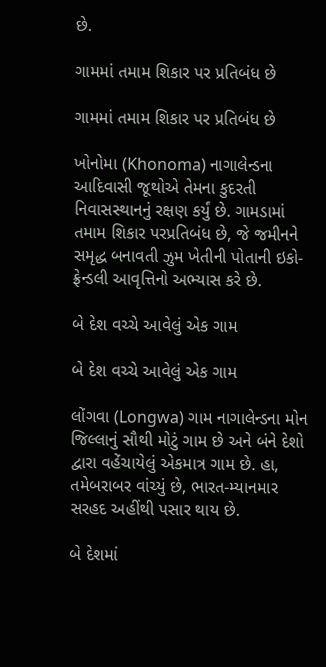છે.

ગામમાં તમામ શિકાર પર પ્રતિબંધ છે

ગામમાં તમામ શિકાર પર પ્રતિબંધ છે

ખોનોમા (Khonoma) નાગાલેન્ડના આદિવાસી જૂથોએ તેમના કુદરતી નિવાસસ્થાનનું રક્ષણ કર્યું છે. ગામડામાં તમામ શિકાર પરપ્રતિબંધ છે, જે જમીનને સમૃદ્ધ બનાવતી ઝુમ ખેતીની પોતાની ઇકો-ફ્રેન્ડલી આવૃત્તિનો અભ્યાસ કરે છે.

બે દેશ વચ્ચે આવેલું એક ગામ

બે દેશ વચ્ચે આવેલું એક ગામ

લોંગવા (Longwa) ગામ નાગાલેન્ડના મોન જિલ્લાનું સૌથી મોટું ગામ છે અને બંને દેશો દ્વારા વહેંચાયેલું એકમાત્ર ગામ છે. હા, તમેબરાબર વાંચ્યું છે, ભારત-મ્યાનમાર સરહદ અહીંથી પસાર થાય છે.

બે દેશમાં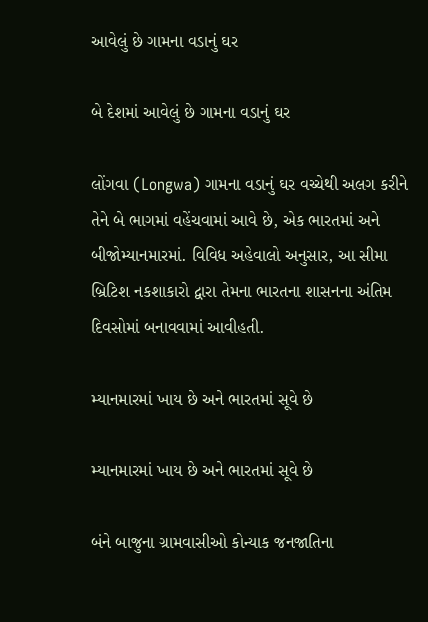આવેલું છે ગામના વડાનું ઘર

બે દેશમાં આવેલું છે ગામના વડાનું ઘર

લોંગવા (Longwa) ગામના વડાનું ઘર વચ્ચેથી અલગ કરીને તેને બે ભાગમાં વહેંચવામાં આવે છે, એક ભારતમાં અને બીજોમ્યાનમારમાં. વિવિધ અહેવાલો અનુસાર, આ સીમા બ્રિટિશ નકશાકારો દ્વારા તેમના ભારતના શાસનના અંતિમ દિવસોમાં બનાવવામાં આવીહતી.

મ્યાનમારમાં ખાય છે અને ભારતમાં સૂવે છે

મ્યાનમારમાં ખાય છે અને ભારતમાં સૂવે છે

બંને બાજુના ગ્રામવાસીઓ કોન્યાક જનજાતિના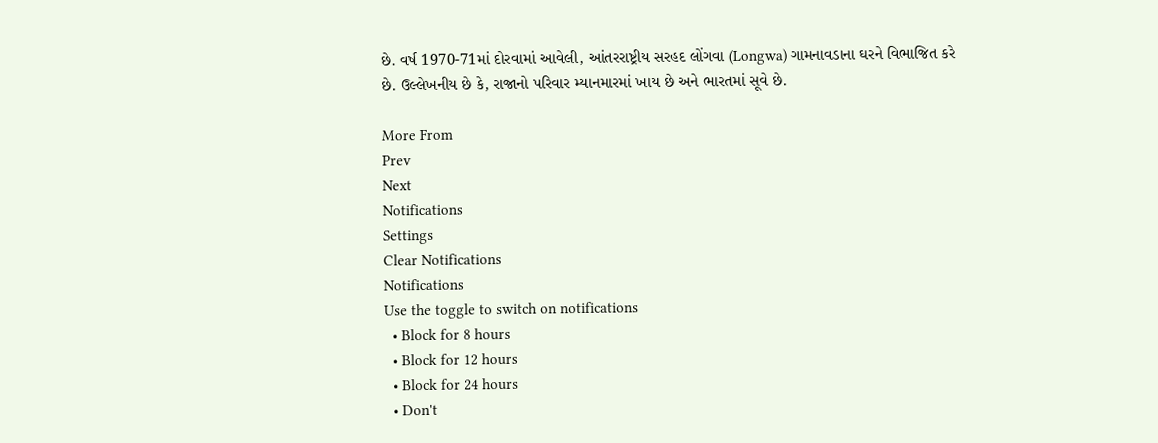છે. વર્ષ 1970-71માં દોરવામાં આવેલી, આંતરરાષ્ટ્રીય સરહદ લોંગવા (Longwa) ગામનાવડાના ઘરને વિભાજિત કરે છે. ઉલ્લેખનીય છે કે, રાજાનો પરિવાર મ્યાનમારમાં ખાય છે અને ભારતમાં સૂવે છે.

More From
Prev
Next
Notifications
Settings
Clear Notifications
Notifications
Use the toggle to switch on notifications
  • Block for 8 hours
  • Block for 12 hours
  • Block for 24 hours
  • Don't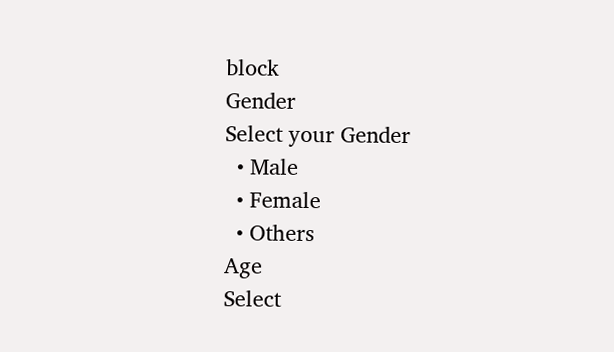block
Gender
Select your Gender
  • Male
  • Female
  • Others
Age
Select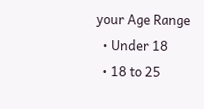your Age Range
  • Under 18
  • 18 to 25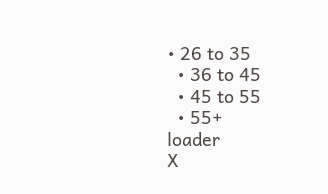• 26 to 35
  • 36 to 45
  • 45 to 55
  • 55+
loader
X